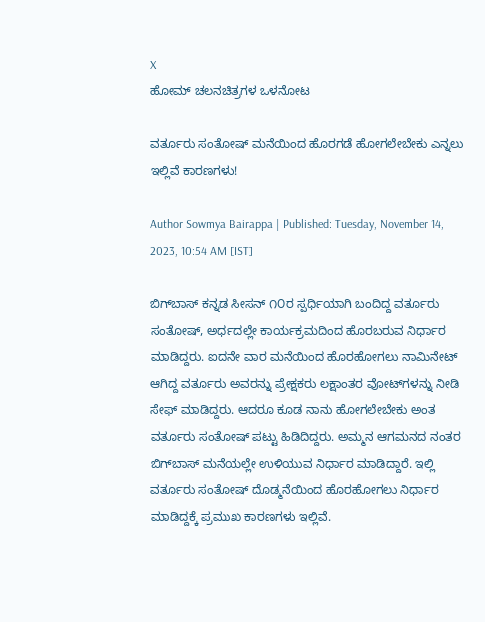X
ಹೋಮ್ ಚಲನಚಿತ್ರಗಳ ಒಳನೋಟ

ವರ್ತೂರು ಸಂತೋಷ್ ಮನೆಯಿಂದ ಹೊರಗಡೆ ಹೋಗಲೇಬೇಕು ಎನ್ನಲು ಇಲ್ಲಿವೆ ಕಾರಣಗಳು!

Author Sowmya Bairappa | Published: Tuesday, November 14, 2023, 10:54 AM [IST]

ಬಿಗ್‌ಬಾಸ್ ಕನ್ನಡ ಸೀಸನ್ ೧೦ರ ಸ್ಪರ್ಧಿಯಾಗಿ ಬಂದಿದ್ದ ವರ್ತೂರು ಸಂತೋಷ್, ಅರ್ಧದಲ್ಲೇ ಕಾರ್ಯಕ್ರಮದಿಂದ ಹೊರಬರುವ ನಿರ್ಧಾರ ಮಾಡಿದ್ದರು. ಐದನೇ ವಾರ ಮನೆಯಿಂದ ಹೊರಹೋಗಲು ನಾಮಿನೇಟ್ ಆಗಿದ್ದ ವರ್ತೂರು ಅವರನ್ನು ಪ್ರೇಕ್ಷಕರು ಲಕ್ಷಾಂತರ ವೋಟ್‌ಗಳನ್ನು ನೀಡಿ ಸೇಫ್ ಮಾಡಿದ್ದರು. ಆದರೂ ಕೂಡ ನಾನು ಹೋಗಲೇಬೇಕು ಅಂತ ವರ್ತೂರು ಸಂತೋಷ್ ಪಟ್ಟು ಹಿಡಿದಿದ್ದರು. ಅಮ್ಮನ ಆಗಮನದ ನಂತರ ಬಿಗ್‌ಬಾಸ್‌ ಮನೆಯಲ್ಲೇ ಉಳಿಯುವ ನಿರ್ಧಾರ ಮಾಡಿದ್ದಾರೆ. ಇಲ್ಲಿ ವರ್ತೂರು ಸಂತೋಷ್ ದೊಡ್ಮನೆಯಿಂದ ಹೊರಹೋಗಲು ನಿರ್ಧಾರ ಮಾಡಿದ್ದಕ್ಕೆ ಪ್ರಮುಖ ಕಾರಣಗಳು ಇಲ್ಲಿವೆ.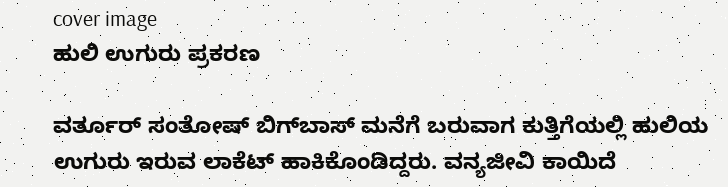cover image
ಹುಲಿ ಉಗುರು ಪ್ರಕರಣ

ವರ್ತೂರ್ ಸಂತೋಷ್ ಬಿಗ್‌ಬಾಸ್‌ ಮನೆಗೆ ಬರುವಾಗ ಕುತ್ತಿಗೆಯಲ್ಲಿ ಹುಲಿಯ ಉಗುರು ಇರುವ ಲಾಕೆಟ್ ಹಾಕಿಕೊಂಡಿದ್ದರು. ವನ್ಯಜೀವಿ ಕಾಯಿದೆ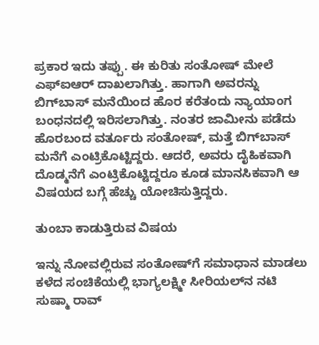ಪ್ರಕಾರ ಇದು ತಪ್ಪು. ಈ ಕುರಿತು ಸಂತೋಷ್ ಮೇಲೆ ಎಫ್‌ಐಆರ್ ದಾಖಲಾಗಿತ್ತು. ಹಾಗಾಗಿ ಅವರನ್ನು ಬಿಗ್‌ಬಾಸ್ ಮನೆಯಿಂದ ಹೊರ ಕರೆತಂದು ನ್ಯಾಯಾಂಗ ಬಂಧನದಲ್ಲಿ ಇರಿಸಲಾಗಿತ್ತು. ನಂತರ ಜಾಮೀನು ಪಡೆದು ಹೊರಬಂದ ವರ್ತೂರು ಸಂತೋಷ್, ಮತ್ತೆ ಬಿಗ್‌ಬಾಸ್ ಮನೆಗೆ ಎಂಟ್ರಿಕೊಟ್ಟಿದ್ದರು. ಆದರೆ, ಅವರು ದೈಹಿಕವಾಗಿ ದೊಡ್ಮನೆಗೆ ಎಂಟ್ರಿಕೊಟ್ಟಿದ್ದರೂ ಕೂಡ ಮಾನಸಿಕವಾಗಿ ಆ ವಿಷಯದ ಬಗ್ಗೆ ಹೆಚ್ಚು ಯೋಚಿಸುತ್ತಿದ್ದರು.

ತುಂಬಾ ಕಾಡುತ್ತಿರುವ ವಿಷಯ

ಇನ್ನು ನೋವಲ್ಲಿರುವ ಸಂತೋಷ್‌ಗೆ ಸಮಾಧಾನ ಮಾಡಲು ಕಳೆದ ಸಂಚಿಕೆಯಲ್ಲಿ ಭಾಗ್ಯಲಕ್ಷ್ಮೀ ಸೀರಿಯಲ್‌ನ ನಟಿ ಸುಷ್ಮಾ ರಾವ್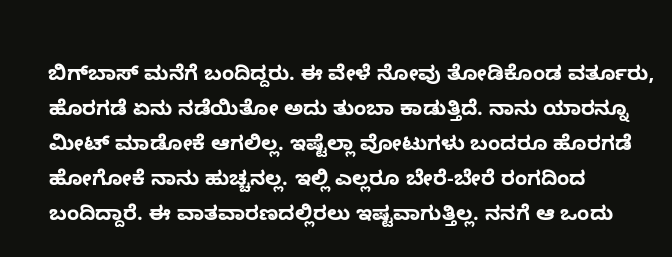ಬಿಗ್‌ಬಾಸ್ ಮನೆಗೆ ಬಂದಿದ್ದರು. ಈ ವೇಳೆ ನೋವು ತೋಡಿಕೊಂಡ ವರ್ತೂರು, ಹೊರಗಡೆ ಏನು ನಡೆಯಿತೋ ಅದು ತುಂಬಾ ಕಾಡುತ್ತಿದೆ. ನಾನು ಯಾರನ್ನೂ ಮೀಟ್ ಮಾಡೋಕೆ ಆಗಲಿಲ್ಲ. ಇಷ್ಟೆಲ್ಲಾ ವೋಟುಗಳು ಬಂದರೂ ಹೊರಗಡೆ ಹೋಗೋಕೆ ನಾನು ಹುಚ್ಚನಲ್ಲ. ಇಲ್ಲಿ ಎಲ್ಲರೂ ಬೇರೆ-ಬೇರೆ ರಂಗದಿಂದ ಬಂದಿದ್ದಾರೆ. ಈ ವಾತವಾರಣದಲ್ಲಿರಲು ಇಷ್ಟವಾಗುತ್ತಿಲ್ಲ. ನನಗೆ ಆ ಒಂದು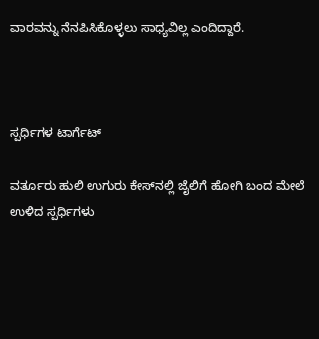ವಾರವನ್ನು ನೆನಪಿಸಿಕೊಳ್ಳಲು ಸಾಧ್ಯವಿಲ್ಲ ಎಂದಿದ್ದಾರೆ.



ಸ್ಪರ್ಧಿಗಳ ಟಾರ್ಗೆಟ್

ವರ್ತೂರು ಹುಲಿ ಉಗುರು ಕೇಸ್‌ನಲ್ಲಿ ಜೈಲಿಗೆ ಹೋಗಿ ಬಂದ ಮೇಲೆ ಉಳಿದ ಸ್ಪರ್ಧಿಗಳು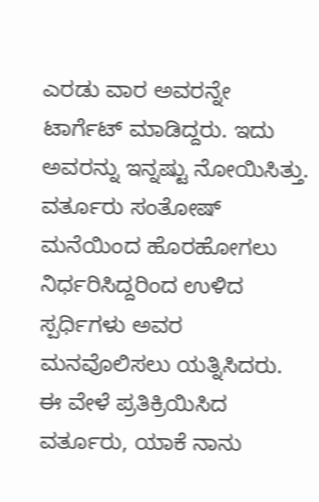ಎರಡು ವಾರ ಅವರನ್ನೇ ಟಾರ್ಗೆಟ್ ಮಾಡಿದ್ದರು. ಇದು ಅವರನ್ನು ಇನ್ನಷ್ಟು ನೋಯಿಸಿತ್ತು.  ವರ್ತೂರು ಸಂತೋಷ್‌ ಮನೆಯಿಂದ ಹೊರಹೋಗಲು ನಿರ್ಧರಿಸಿದ್ದರಿಂದ ಉಳಿದ ಸ್ಪರ್ಧಿಗಳು ಅವರ ಮನವೊಲಿಸಲು ಯತ್ನಿಸಿದರು.  ಈ ವೇಳೆ ಪ್ರತಿಕ್ರಿಯಿಸಿದ ವರ್ತೂರು, ಯಾಕೆ ನಾನು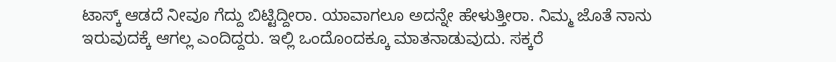ಟಾಸ್ಕ್ ಆಡದೆ ನೀವೂ ಗೆದ್ದು ಬಿಟ್ಟಿದ್ದೀರಾ. ಯಾವಾಗಲೂ ಅದನ್ನೇ ಹೇಳುತ್ತೀರಾ. ನಿಮ್ಮ ಜೊತೆ ನಾನು ಇರುವುದಕ್ಕೆ ಆಗಲ್ಲ ಎಂದಿದ್ದರು. ಇಲ್ಲಿ ಒಂದೊಂದಕ್ಕೂ ಮಾತನಾಡುವುದು. ಸಕ್ಕರೆ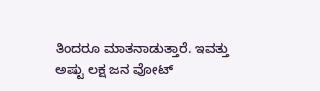ತಿಂದರೂ ಮಾತನಾಡುತ್ತಾರೆ. ಇವತ್ತು ಅಷ್ಟು ಲಕ್ಷ ಜನ ವೋಟ್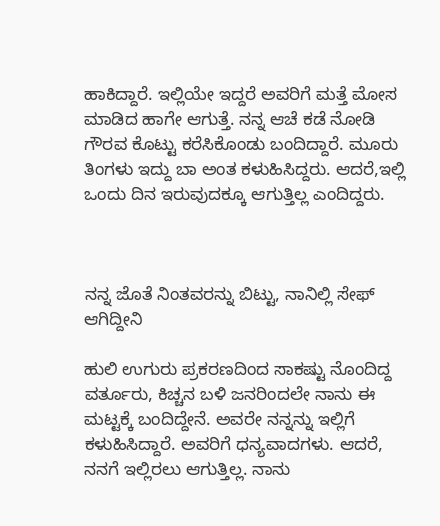ಹಾಕಿದ್ದಾರೆ. ಇಲ್ಲಿಯೇ ಇದ್ದರೆ ಅವರಿಗೆ ಮತ್ತೆ ಮೋಸ ಮಾಡಿದ ಹಾಗೇ ಆಗುತ್ತೆ‌. ನನ್ನ ಆಚೆ ಕಡೆ ನೋಡಿ ಗೌರವ ಕೊಟ್ಟು ಕರೆಸಿಕೊಂಡು ಬಂದಿದ್ದಾರೆ. ಮೂರು ತಿಂಗಳು ಇದ್ದು ಬಾ ಅಂತ ಕಳುಹಿಸಿದ್ದರು. ಆದರೆ,ಇಲ್ಲಿ ಒಂದು ದಿನ ಇರುವುದಕ್ಕೂ ಆಗುತ್ತಿಲ್ಲ ಎಂದಿದ್ದರು.



ನನ್ನ ಜೊತೆ ನಿಂತವರನ್ನು ಬಿಟ್ಟು, ನಾನಿಲ್ಲಿ ಸೇಫ್ ಆಗಿದ್ದೀನಿ

ಹುಲಿ ಉಗುರು ಪ್ರಕರಣದಿಂದ ಸಾಕಷ್ಟು ನೊಂದಿದ್ದ ವರ್ತೂರು, ಕಿಚ್ಚನ ಬಳಿ ಜನರಿಂದಲೇ ನಾನು ಈ ಮಟ್ಟಕ್ಕೆ ಬಂದಿದ್ದೇನೆ. ಅವರೇ ನನ್ನನ್ನು ಇಲ್ಲಿಗೆ ಕಳುಹಿಸಿದ್ದಾರೆ. ಅವರಿಗೆ ಧನ್ಯವಾದಗಳು. ಆದರೆ, ನನಗೆ ಇಲ್ಲಿರಲು ಆಗುತ್ತಿಲ್ಲ. ನಾನು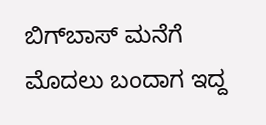ಬಿಗ್‌ಬಾಸ್‌ ಮನೆಗೆ ಮೊದಲು ಬಂದಾಗ ಇದ್ದ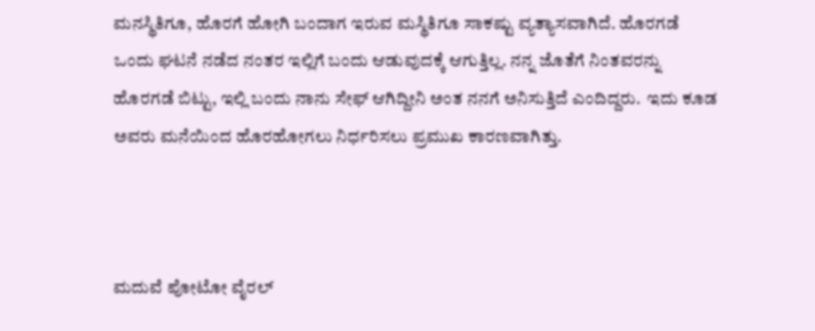ಮನಸ್ಥಿತಿಗೂ, ಹೊರಗೆ ಹೋಗಿ ಬಂದಾಗ ಇರುವ ಮಸ್ಥಿತಿಗೂ ಸಾಕಷ್ಟು ವ್ಯತ್ಯಾಸವಾಗಿದೆ. ಹೊರಗಡೆ ಒಂದು ಘಟನೆ ನಡೆದ ನಂತರ ಇಲ್ಲಿಗೆ ಬಂದು ಆಡುವುದಕ್ಕೆ ಆಗುತ್ತಿಲ್ಲ. ನನ್ನ ಜೊತೆಗೆ ನಿಂತವರನ್ನು ಹೊರಗಡೆ ಬಿಟ್ಟು, ಇಲ್ಲಿ ಬಂದು ನಾನು ಸೇಫ್ ಆಗಿದ್ದೀನಿ ಅಂತ ನನಗೆ ಅನಿಸುತ್ತಿದೆ ಎಂದಿದ್ದರು.  ಇದು ಕೂಡ ಅವರು ಮನೆಯಿಂದ ಹೊರಹೋಗಲು ನಿರ್ಧರಿಸಲು ಪ್ರಮುಖ ಕಾರಣವಾಗಿತ್ತು.



ಮದುವೆ ಪೋಟೋ ವೈರಲ್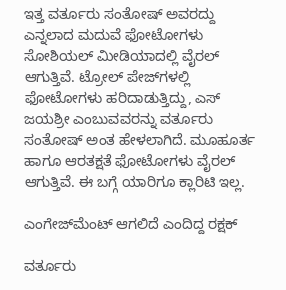ಇತ್ತ ವರ್ತೂರು ಸಂತೋಷ್ ಅವರದ್ದು ಎನ್ನಲಾದ ಮದುವೆ ಫೋಟೋಗಳು ಸೋಶಿಯಲ್ ಮೀಡಿಯಾದಲ್ಲಿ ವೈರಲ್ ಆಗುತ್ತಿವೆ. ಟ್ರೋಲ್‌ ಪೇಜ್‌ಗಳಲ್ಲಿ ಫೋಟೋಗಳು ಹರಿದಾಡುತ್ತಿದ್ದು, ಎಸ್ ಜಯಶ್ರೀ ಎಂಬುವವರನ್ನು ವರ್ತೂರು ಸಂತೋಷ್ ಅಂತ ಹೇಳಲಾಗಿದೆ. ಮೂಹೂರ್ತ ಹಾಗೂ ಆರತಕ್ಷತೆ ಫೋಟೋಗಳು ವೈರಲ್ ಆಗುತ್ತಿವೆ. ಈ ಬಗ್ಗೆ ಯಾರಿಗೂ ಕ್ಲಾರಿಟಿ ಇಲ್ಲ.

ಎಂಗೇಜ್‌ಮೆಂಟ್ ಆಗಲಿದೆ ಎಂದಿದ್ದ ರಕ್ಷಕ್

ವರ್ತೂರು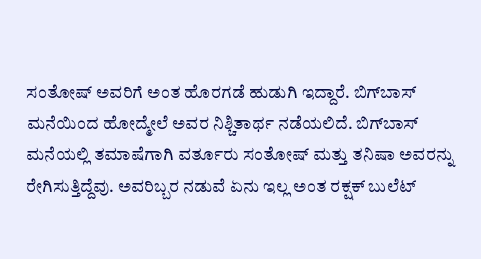ಸಂತೋಷ್ ಅವರಿಗೆ ಅಂತ ಹೊರಗಡೆ ಹುಡುಗಿ ಇದ್ದಾರೆ. ಬಿಗ್‌ಬಾಸ್ ಮನೆಯಿಂದ ಹೋದ್ಮೇಲೆ ಅವರ ನಿಶ್ಚಿತಾರ್ಥ ನಡೆಯಲಿದೆ. ಬಿಗ್‌ಬಾಸ್ ಮನೆಯಲ್ಲಿ ತಮಾಷೆಗಾಗಿ ವರ್ತೂರು ಸಂತೋಷ್ ಮತ್ತು ತನಿಷಾ ಅವರನ್ನು ರೇಗಿಸುತ್ತಿದ್ದೆವು. ಅವರಿಬ್ಬರ ನಡುವೆ ಏನು ಇಲ್ಲ ಅಂತ ರಕ್ಷಕ್ ಬುಲೆಟ್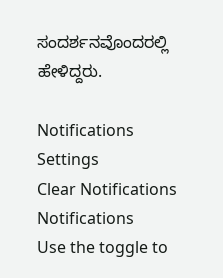ಸಂದರ್ಶನವೊಂದರಲ್ಲಿ ಹೇಳಿದ್ದರು.

Notifications
Settings
Clear Notifications
Notifications
Use the toggle to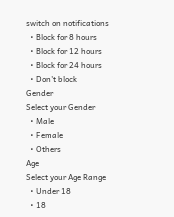switch on notifications
  • Block for 8 hours
  • Block for 12 hours
  • Block for 24 hours
  • Don't block
Gender
Select your Gender
  • Male
  • Female
  • Others
Age
Select your Age Range
  • Under 18
  • 18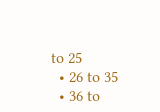to 25
  • 26 to 35
  • 36 to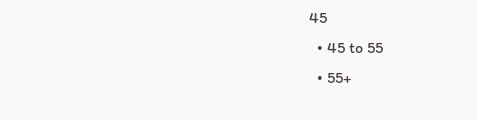45
  • 45 to 55
  • 55+